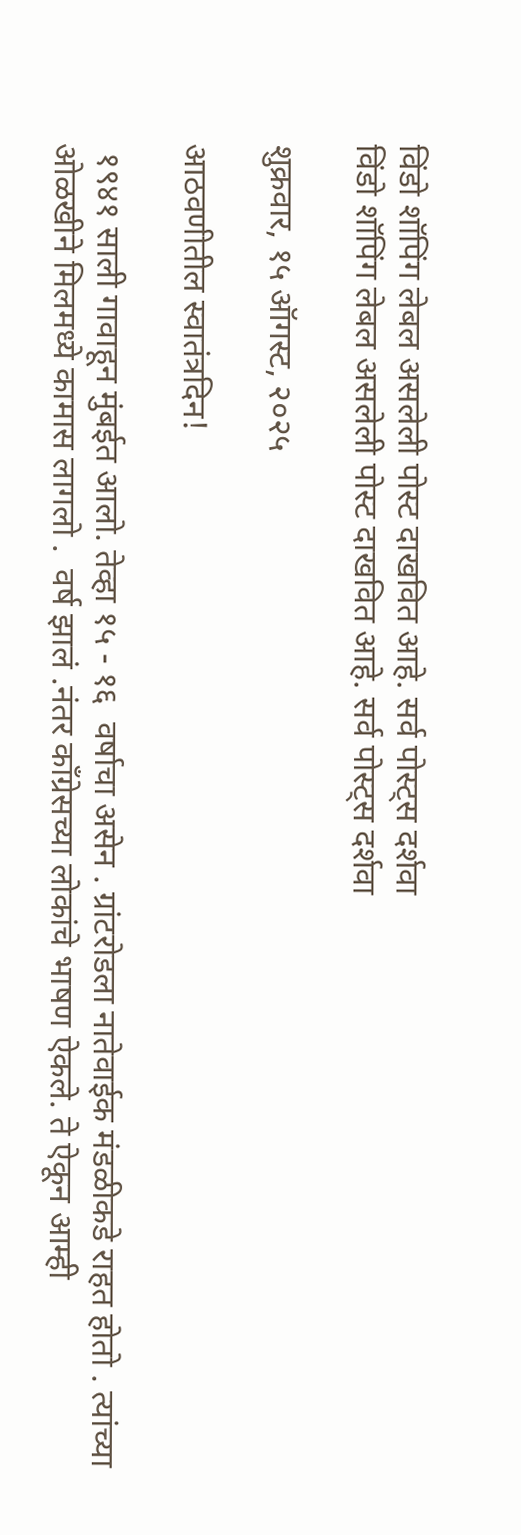विंडो शॉपिंग लेबल असलेली पोस्ट दाखवित आहे. सर्व पोस्ट्‍स दर्शवा
विंडो शॉपिंग लेबल असलेली पोस्ट दाखवित आहे. सर्व पोस्ट्‍स दर्शवा

शुक्रवार, १५ ऑगस्ट, २०२५

आठवणीतील स्वातंत्रदिन!

 १९४१ साली गावाहून मुंबईत आलो. तेव्हा १५ - १६  वर्षाचा असेन . ग्रांटरोडला नातेवाईक मंडळीकडे राहत होतो . त्यांच्या ओळखीने मिलमध्ये कामास लागलो .  वर्ष झालं .नंतर काँग्रेसच्या लोकांचे भाषण ऐकले. ते ऐकून आम्ही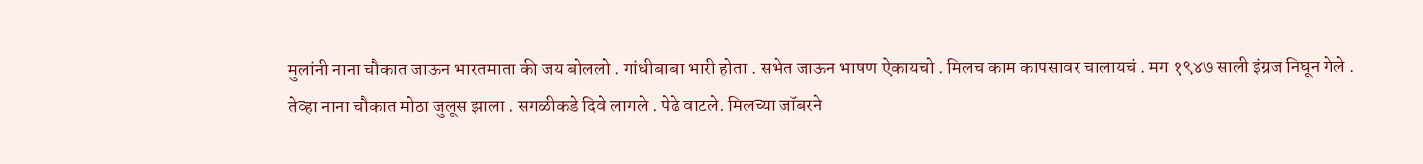मुलांनी नाना चौकात जाऊन भारतमाता की जय बोललो . गांधीबाबा भारी होता . सभेत जाऊन भाषण ऐकायचो . मिलच काम कापसावर चालायचं . मग १९४७ साली इंग्रज निघून गेले . तेव्हा नाना चौकात मोठा जुलूस झाला . सगळीकडे दिवे लागले . पेढे वाटले. मिलच्या जॉबरने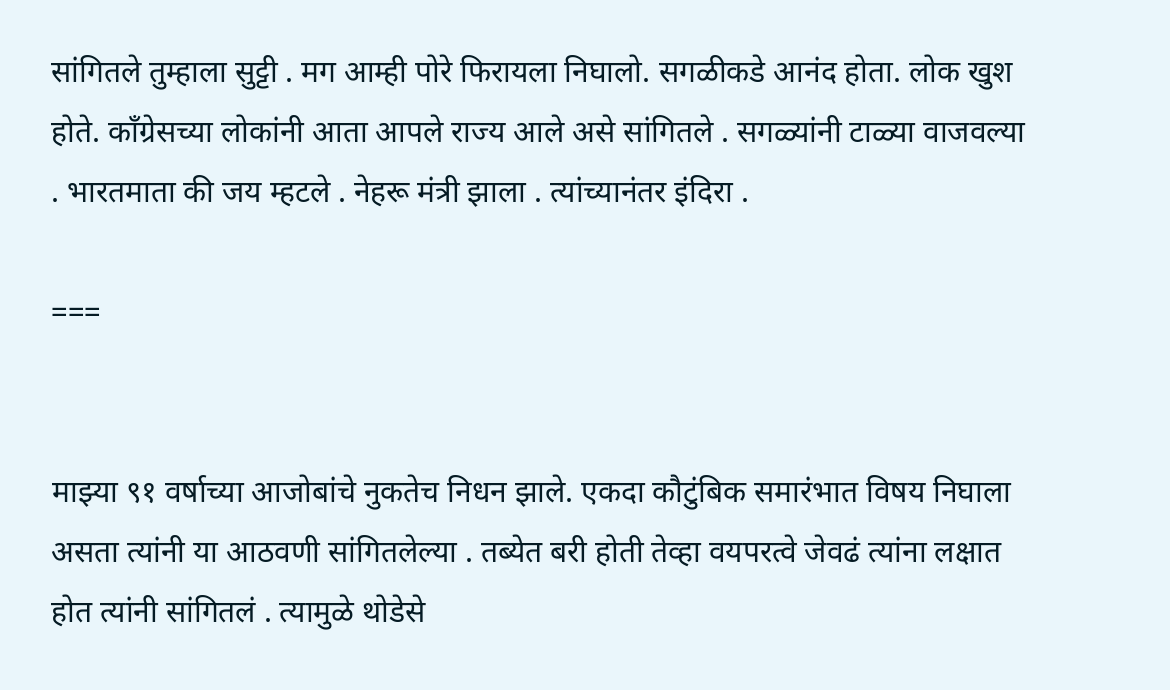सांगितले तुम्हाला सुट्टी . मग आम्ही पोरे फिरायला निघालो. सगळीकडे आनंद होता. लोक खुश होते. काँग्रेसच्या लोकांनी आता आपले राज्य आले असे सांगितले . सगळ्यांनी टाळ्या वाजवल्या . भारतमाता की जय म्हटले . नेहरू मंत्री झाला . त्यांच्यानंतर इंदिरा .

===


माझ्या ९१ वर्षाच्या आजोबांचे नुकतेच निधन झाले. एकदा कौटुंबिक समारंभात विषय निघाला असता त्यांनी या आठवणी सांगितलेल्या . तब्येत बरी होती तेव्हा वयपरत्वे जेवढं त्यांना लक्षात होत त्यांनी सांगितलं . त्यामुळे थोडेसे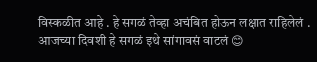विस्कळीत आहे . हे सगळं तेव्हा अचंबित होऊन लक्षात राहिलेलं . आजच्या दिवशी हे सगळं इथे सांगावसं वाटलं 😊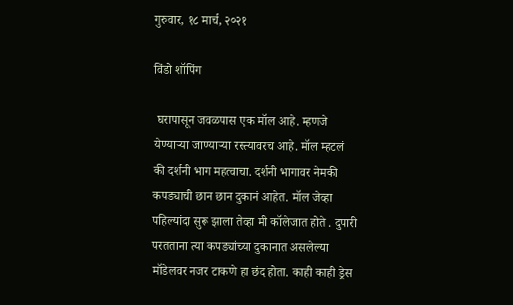गुरुवार, १८ मार्च, २०२१

विंडो शॉपिंग

 घरापासून जवळपास एक मॉल आहे. म्हणजे येण्याऱ्या जाण्याऱ्या रस्त्यावरच आहे. मॉल म्हटलं की दर्शनी भाग महत्वाचा. दर्शनी भागावर नेमकी कपड्याची छान छान दुकानं आहेत. मॉल जेव्हा पहिल्यांदा सुरू झाला तेव्हा मी कॉलेजात होते . दुपारी परतताना त्या कपड्यांच्या दुकानात असलेल्या मॉडेलवर नजर टाकणे हा छंद होता. काही काही ड्रेस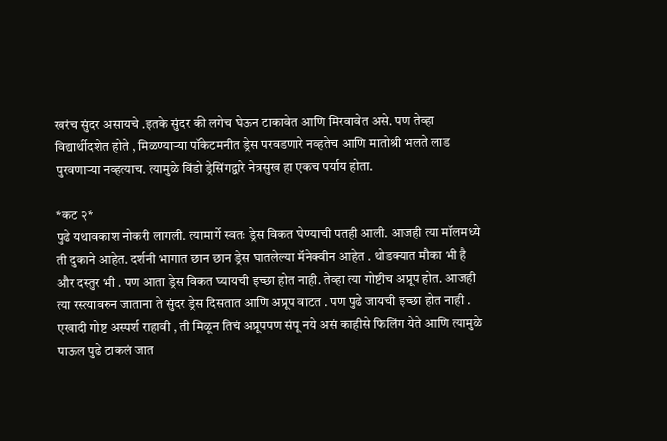खरंच सुंदर असायचे .इतके सुंदर की लगेच घेऊन टाकावेत आणि मिरवावेत असे. पण तेव्हा विद्यार्थीदशेत होते , मिळण्याऱ्या पॉकेटमनीत ड्रेस परवडणारे नव्हतेच आणि मातोश्री भलते लाड पुरवणाऱ्या नव्हत्याच. त्यामुळे विंडो ड्रेसिंगद्वारे नेत्रसुख हा एकच पर्याय होता.

*कट २*
पुढे यथावकाश नोकरी लागली. त्यामार्गे स्वतः ड्रेस विकत घेण्याची पतही आली. आजही त्या मॉलमध्ये ती दुकाने आहेत. दर्शनी भागात छान छान ड्रेस घातलेल्या मॅनेक्वीन आहेत . थोडक्यात मौका भी है और दस्तुर भी . पण आता ड्रेस विकत घ्यायची इच्छा होत नाही. तेव्हा त्या गोष्टीच अप्रूप होत. आजही त्या रस्त्यावरुन जाताना ते सुंदर ड्रेस दिसतात आणि अप्रूप वाटत . पण पुढे जायची इच्छा होत नाही . एखादी गोष्ट अस्पर्श राहावी , ती मिळून तिचं अप्रूपपण संपू नये असं काहीसे फिलिंग येते आणि त्यामुळे पाऊल पुढे टाकलं जात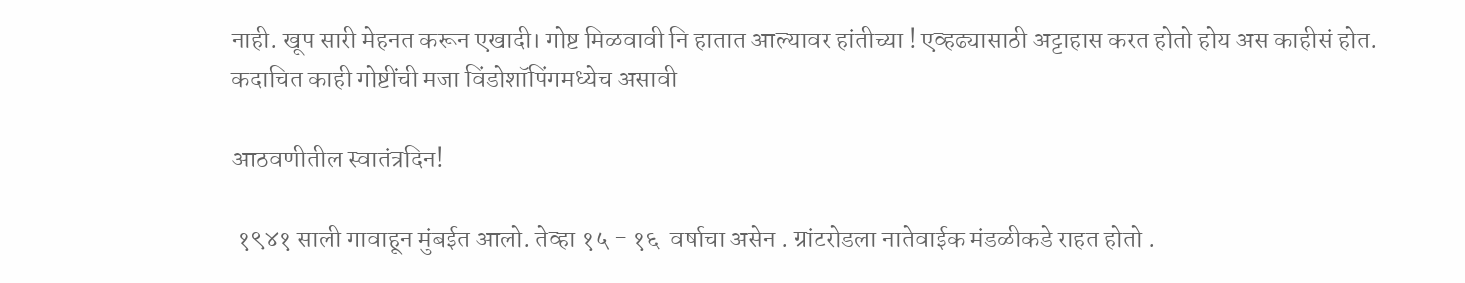नाही. खूप सारी मेहनत करून एखादी। गोष्ट मिळवावी नि हातात आल्यावर हांतीच्या ! एव्हढ्यासाठी अट्टाहास करत होतो होय अस काहीसं होत.
कदाचित काही गोष्टींची मजा विंडोशॉपिंगमध्येच असावी

आठवणीतील स्वातंत्रदिन!

 १९४१ साली गावाहून मुंबईत आलो. तेव्हा १५ - १६  वर्षाचा असेन . ग्रांटरोडला नातेवाईक मंडळीकडे राहत होतो .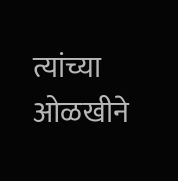त्यांच्या ओळखीने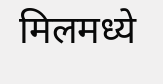मिलमध्ये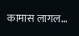कामास लागल...